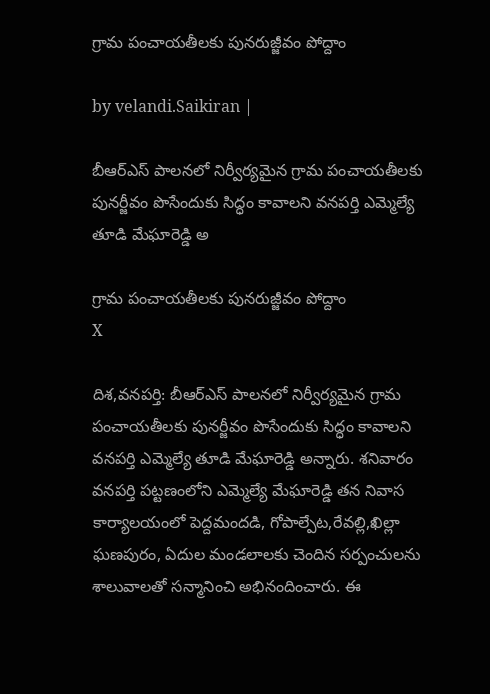గ్రామ పంచాయతీలకు పునరుజ్జీవం పోద్దాం

by velandi.Saikiran |

బీఆర్ఎస్ పాలనలో నిర్వీర్యమైన గ్రామ పంచాయతీలకు పునర్జీవం పొసేందుకు సిద్ధం కావాల‌ని వనపర్తి ఎమ్మెల్యే తూడి మేఘారెడ్డి అ

గ్రామ పంచాయతీలకు పునరుజ్జీవం పోద్దాం
X

దిశ,వనపర్తి: బీఆర్ఎస్ పాలనలో నిర్వీర్యమైన గ్రామ పంచాయతీలకు పునర్జీవం పొసేందుకు సిద్ధం కావాల‌ని వనపర్తి ఎమ్మెల్యే తూడి మేఘారెడ్డి అన్నారు. శనివారం వనపర్తి పట్టణంలోని ఎమ్మెల్యే మేఘారెడ్డి తన నివాస కార్యాలయంలో పెద్దమందడి, గోపాల్పేట,రేవల్లి,ఖిల్లా ఘణపురం, ఏదుల మండలాలకు చెందిన సర్పంచులను శాలువాలతో సన్మానించి అభినందించారు. ఈ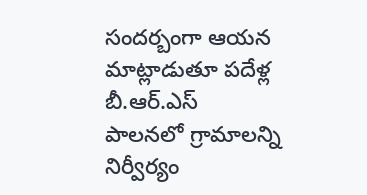సందర్బంగా ఆయన మాట్లాడుతూ పదేళ్ల బీ.ఆర్.ఎస్ పాలనలో గ్రామాలన్ని నిర్వీర్యం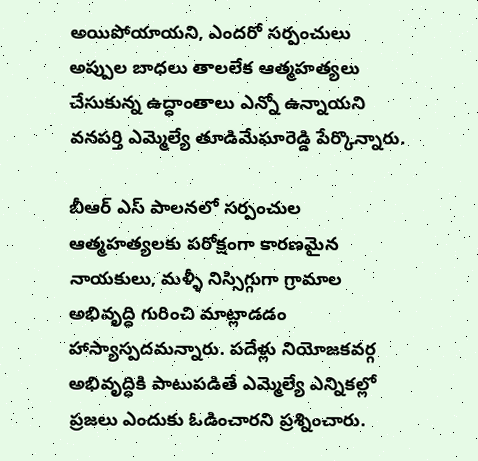అయిపోయాయని, ఎందరో సర్పంచులు అప్పుల బాధలు తాలలేక ఆత్మహత్యలు చేసుకున్న ఉద్ధాంతాలు ఎన్నో ఉన్నాయని వనపర్తి ఎమ్మెల్యే తూడిమేఘారెడ్డి పేర్కొన్నారు.

బీఆర్ ఎస్ పాల‌న‌లో సర్పంచుల ఆత్మహత్యలకు పరోక్షంగా కారణమైన నాయకులు, మళ్ళీ నిస్సిగ్గుగా గ్రామాల అభివృద్ధి గురించి మాట్లాడడం హాస్యాస్పదమన్నారు. పదేళ్లు నియోజకవర్గ అభివృద్ధికి పాటుపడితే ఎమ్మెల్యే ఎన్నికల్లో ప్రజలు ఎందుకు ఓడించారని ప్రశ్నించారు.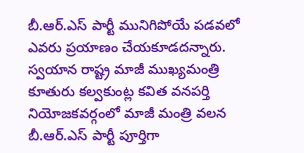బీ.ఆర్.ఎస్ పార్టీ మునిగిపోయే పడవలో ఎవరు ప్రయాణం చేయకూడదన్నారు. స్వయాన రాష్ట్ర మాజీ ముఖ్యమంత్రి కూతురు కల్వకుంట్ల కవిత వనపర్తి నియోజకవర్గంలో మాజీ మంత్రి వలన బీ.ఆర్.ఎస్ పార్టీ పూర్తిగా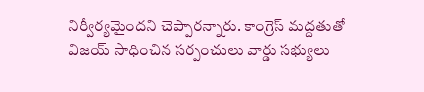నిర్వీర్యమైందని చెప్పారన్నారు. కాంగ్రెస్ మద్దతుతో విజయ్ సాధించిన సర్పంచులు వార్డు సభ్యులు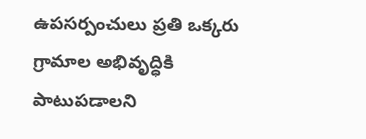ఉపసర్పంచులు ప్రతి ఒక్కరు గ్రామాల అభివృద్ధికి పాటుపడాలని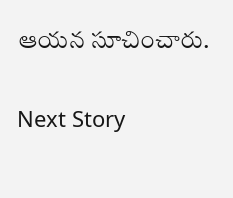ఆయన సూచించారు.

Next Story